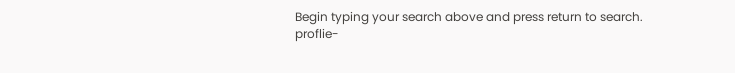Begin typing your search above and press return to search.
proflie-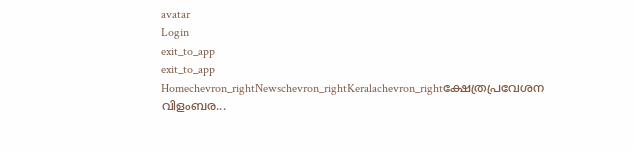avatar
Login
exit_to_app
exit_to_app
Homechevron_rightNewschevron_rightKeralachevron_rightക്ഷേത്രപ്രവേശന വിളംബര...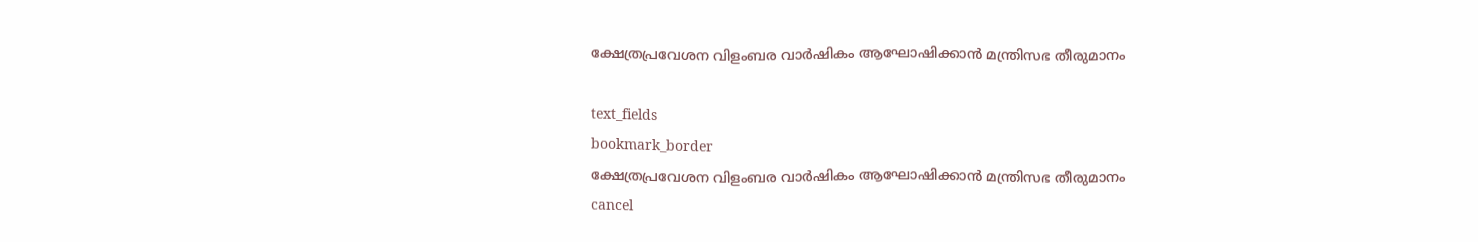ക്ഷേത്രപ്രവേശന വിളംബര വാര്‍ഷികം ആഘോഷിക്കാൻ മന്ത്രിസഭ തീരുമാനം

text_fields
bookmark_border
ക്ഷേത്രപ്രവേശന വിളംബര വാര്‍ഷികം ആഘോഷിക്കാൻ മന്ത്രിസഭ തീരുമാനം
cancel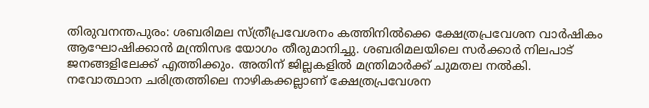തിരുവനന്തപുരം: ശബരിമല സ്ത്രീപ്രവേശനം കത്തിനിൽക്കെ ക്ഷേത്രപ്രവേശന വാര്‍ഷികം ആഘോഷിക്കാൻ മന്ത്രിസഭ യോഗം തീരുമാനിച്ചു. ശബരിമലയിലെ സർക്കാർ നിലപാട് ജനങ്ങളിലേക്ക് എത്തിക്കും. അതിന് ജില്ലകളിൽ മന്ത്രിമാർക്ക് ചുമതല നൽകി. നവോത്ഥാന ചരിത്രത്തിലെ നാഴികക്കല്ലാണ് ക്ഷേത്രപ്രവേശന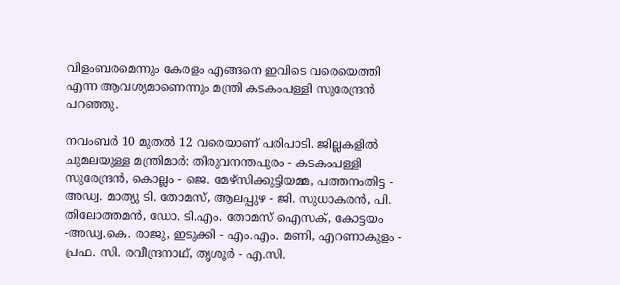വിളംബരമെന്നും കേരളം എങ്ങനെ ഇവിടെ വരെയെത്തി എന്ന ആവശ്യമാണെന്നും മന്ത്രി കടകംപള്ളി സുരേന്ദ്രൻ പറഞ്ഞു.

നവംബര്‍ 10 മുതല്‍ 12 വരെയാണ് പരിപാടി. ജില്ലകളില്‍ ചുമലയുള്ള മന്ത്രിമാർ: തിരുവനന്തപുരം - കടകംപള്ളി സുരേന്ദ്രന്‍, കൊല്ലം - ജെ. മേഴ്സിക്കുട്ടിയമ്മ, പത്തനംതിട്ട - അഡ്വ. മാത്യു ടി. തോമസ്, ആലപ്പുഴ - ജി. സുധാകരന്‍, പി. തിലോത്തമന്‍, ഡോ. ടി.എം. തോമസ് ഐസക്, കോട്ടയം -അഡ്വ.കെ. രാജു, ഇടുക്കി - എം.എം. മണി, എറണാകുളം - പ്രഫ. സി. രവീന്ദ്രനാഥ്, തൃശൂര്‍ - എ.സി.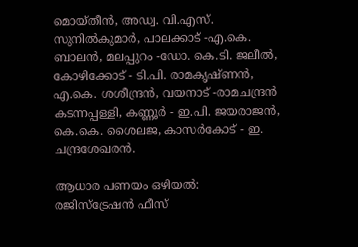മൊയ്തീന്‍, അഡ്വ. വി.എസ്. സുനില്‍കുമാര്‍, പാലക്കാട് -എ.കെ. ബാലന്‍, മലപ്പുറം -ഡോ. കെ.ടി. ജലീല്‍, കോഴിക്കോട് - ടി.പി. രാമകൃഷ്ണന്‍, എ.കെ. ശശീന്ദ്രന്‍, വയനാട് -രാമചന്ദ്രന്‍ കടന്നപ്പള്ളി, കണ്ണൂര്‍ - ഇ.പി. ജയരാജന്‍, കെ.കെ. ശൈലജ, കാസർകോട് - ഇ. ചന്ദ്രശേഖരന്‍.

ആധാര പണയം ഒഴിയൽ:
രജിസ്ട്രേഷൻ ഫീസ്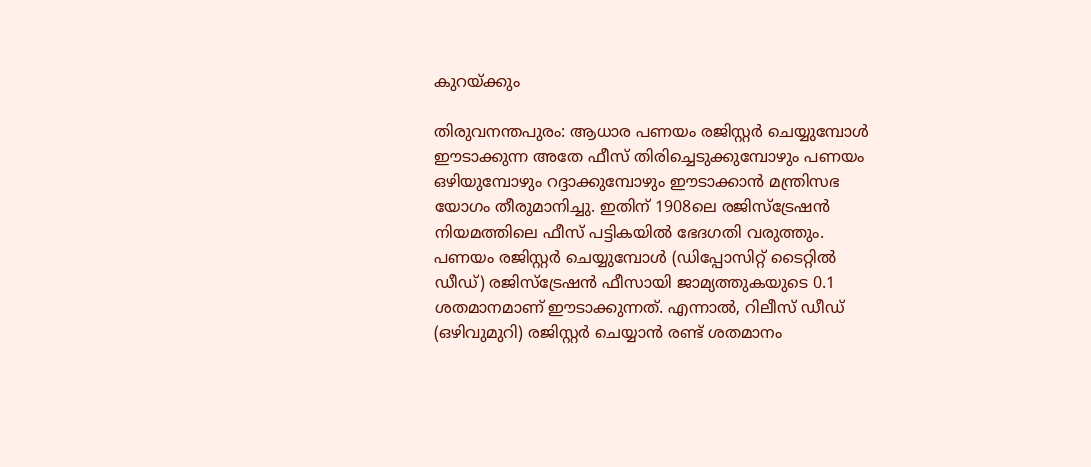കുറയ്ക്കും

തിരുവനന്തപുരം: ആധാര പണയം രജിസ്റ്റര്‍ ചെയ്യുമ്പോള്‍ ഈടാക്കുന്ന അതേ ഫീസ് തിരിച്ചെടുക്കുമ്പോഴും പണയം ഒഴിയുമ്പോഴും റദ്ദാക്കുമ്പോഴും ഈടാക്കാൻ മന്ത്രിസഭ യോഗം തീരുമാനിച്ചു. ഇതിന് 1908ലെ രജിസ്ട്രേഷന്‍ നിയമത്തിലെ ഫീസ് പട്ടികയില്‍ ഭേദഗതി വരുത്തും. പണയം രജിസ്റ്റര്‍ ചെയ്യുമ്പോള്‍ (ഡിപ്പോസിറ്റ് ടൈറ്റിൽ ഡീഡ്) രജിസ്ട്രേഷന്‍ ഫീസായി ജാമ്യത്തുകയുടെ 0.1 ശതമാനമാണ് ഈടാക്കുന്നത്. എന്നാല്‍, റിലീസ് ഡീഡ് (ഒഴിവുമുറി) രജിസ്റ്റര്‍ ചെയ്യാന്‍ രണ്ട് ശതമാനം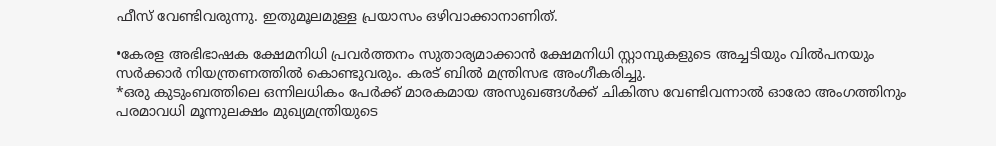ഫീസ് വേണ്ടിവരുന്നു. ഇതുമൂലമുള്ള പ്രയാസം ഒഴിവാക്കാനാണിത്.

•കേരള അഭിഭാഷക ക്ഷേമനിധി പ്രവര്‍ത്തനം സുതാര്യമാക്കാൻ ക്ഷേമനിധി സ്റ്റാമ്പുകളുടെ അച്ചടിയും വില്‍പനയും സര്‍ക്കാര്‍ നിയന്ത്രണത്തില്‍ കൊണ്ടുവരും. കരട് ബില്‍ മന്ത്രിസഭ അംഗീകരിച്ചു.
*ഒരു കുടുംബത്തിലെ ഒന്നിലധികം പേര്‍ക്ക് മാരകമായ അസുഖങ്ങള്‍ക്ക് ചികിത്സ വേണ്ടിവന്നാല്‍ ഓരോ അംഗത്തിനും പരമാവധി മൂന്നുലക്ഷം മുഖ്യമന്ത്രിയുടെ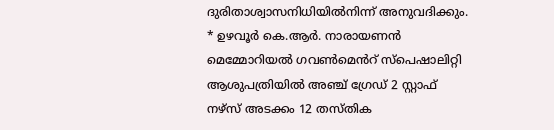ദുരിതാശ്വാസനിധിയില്‍നിന്ന് അനുവദിക്കും.
* ഉഴവൂര്‍ കെ.ആര്‍. നാരായണന്‍ മെമ്മോറിയല്‍ ഗവണ്‍മെൻറ് സ്പെഷാലിറ്റി ആശുപത്രിയില്‍ അഞ്ച് ഗ്രേഡ് 2 സ്റ്റാഫ് നഴ്സ് അടക്കം 12 തസ്തിക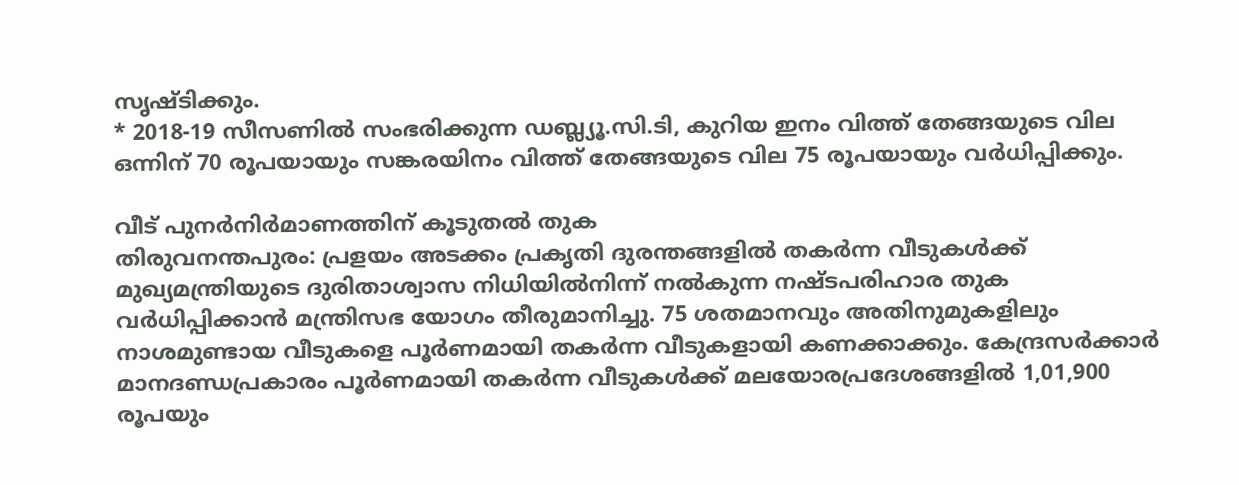സൃഷ്ടിക്കും.
* 2018-19 സീസണില്‍ സംഭരിക്കുന്ന ഡബ്ല്യൂ.സി.ടി, കുറിയ ഇനം വിത്ത് തേങ്ങയുടെ വില ഒന്നിന് 70 രൂപയായും സങ്കരയിനം വിത്ത് തേങ്ങയുടെ വില 75 രൂപയായും വര്‍ധിപ്പിക്കും.

വീട് പുനർനിർമാണത്തിന് കൂടുതൽ തുക
തിരുവനന്തപുരം: പ്രളയം അടക്കം പ്രകൃതി ദുരന്തങ്ങളിൽ തകർന്ന വീടുകൾക്ക് മുഖ്യമന്ത്രിയുടെ ദുരിതാശ്വാസ നിധിയിൽനിന്ന് നൽകുന്ന നഷ്ടപരിഹാര തുക വർധിപ്പിക്കാൻ മന്ത്രിസഭ യോഗം തീരുമാനിച്ചു. 75 ശതമാനവും അതിനുമുകളിലും നാശമുണ്ടായ വീടുകളെ പൂര്‍ണമായി തകര്‍ന്ന വീടുകളായി കണക്കാക്കും. കേന്ദ്രസര്‍ക്കാർ മാനദണ്ഡപ്രകാരം പൂര്‍ണമായി തകര്‍ന്ന വീടുകള്‍ക്ക് മലയോരപ്രദേശങ്ങളില്‍ 1,01,900 രൂപയും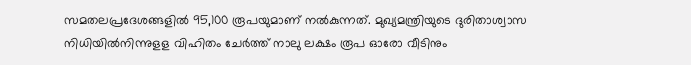സമതലപ്രദേശങ്ങളില്‍ 95,100 രൂപയുമാണ് നല്‍കുന്നത്. മുഖ്യമന്ത്രിയുടെ ദുരിതാശ്വാസ നിധിയില്‍നിന്നുളള വിഹിതം ചേര്‍ത്ത് നാലു ലക്ഷം രൂപ ഓരോ വീടിനും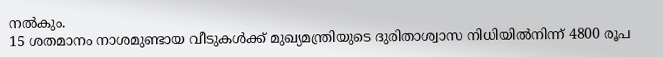നല്‍കും.
15 ശതമാനം നാശമുണ്ടായ വീടുകള്‍ക്ക് മുഖ്യമന്ത്രിയുടെ ദുരിതാശ്വാസ നിധിയില്‍നിന്ന് 4800 രൂപ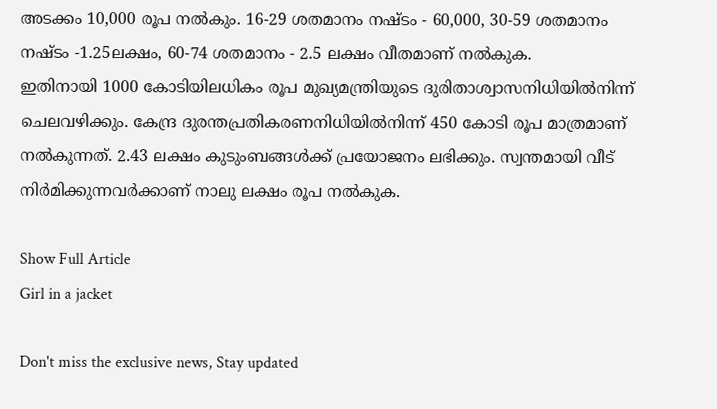അടക്കം 10,000 രൂപ നല്‍കും. 16-29 ശതമാനം നഷ്ടം - 60,000, 30-59 ശതമാനം നഷ്ടം -1.25ലക്ഷം, 60-74 ശതമാനം - 2.5 ലക്ഷം വീതമാണ് നൽകുക.
ഇതിനായി 1000 കോടിയിലധികം രൂപ മുഖ്യമന്ത്രിയുടെ ദുരിതാശ്വാസനിധിയില്‍നിന്ന് ചെലവഴിക്കും. കേന്ദ്ര ദുരന്തപ്രതികരണനിധിയില്‍നിന്ന് 450 കോടി രൂപ മാത്രമാണ് നല്‍കുന്നത്. 2.43 ലക്ഷം കുടുംബങ്ങള്‍ക്ക് പ്രയോജനം ലഭിക്കും. സ്വന്തമായി വീട് നിര്‍മിക്കുന്നവര്‍ക്കാണ് നാലു ലക്ഷം രൂപ നല്‍കുക.

Show Full Article
Girl in a jacket

Don't miss the exclusive news, Stay updated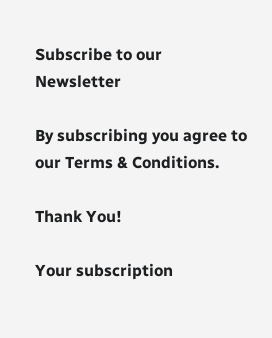Subscribe to our Newsletter

By subscribing you agree to our Terms & Conditions.

Thank You!

Your subscription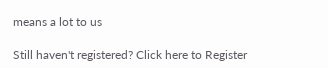means a lot to us

Still haven't registered? Click here to Register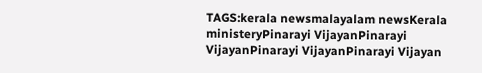TAGS:kerala newsmalayalam newsKerala ministeryPinarayi VijayanPinarayi VijayanPinarayi VijayanPinarayi Vijayan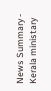News Summary - Kerala ministary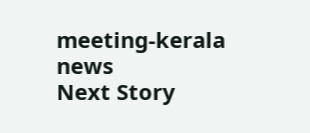meeting-kerala news
Next Story